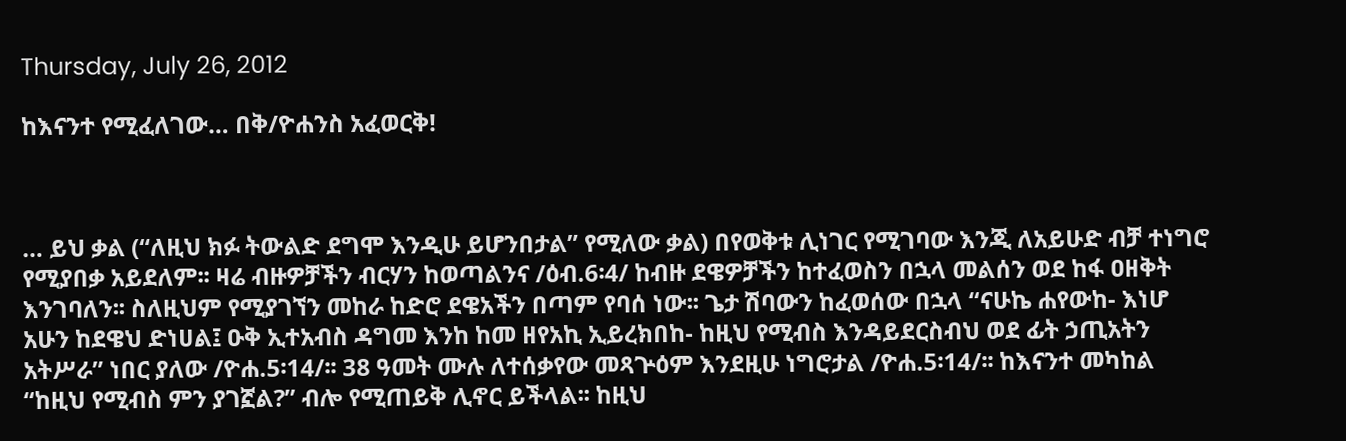Thursday, July 26, 2012

ከእናንተ የሚፈለገው… በቅ/ዮሐንስ አፈወርቅ!



… ይህ ቃል (“ለዚህ ክፉ ትውልድ ደግሞ እንዲሁ ይሆንበታል” የሚለው ቃል) በየወቅቱ ሊነገር የሚገባው እንጂ ለአይሁድ ብቻ ተነግሮ የሚያበቃ አይደለም፡፡ ዛሬ ብዙዎቻችን ብርሃን ከወጣልንና /ዕብ.6፡4/ ከብዙ ደዌዎቻችን ከተፈወስን በኋላ መልሰን ወደ ከፋ ዐዘቅት እንገባለን፡፡ ስለዚህም የሚያገኘን መከራ ከድሮ ደዌአችን በጣም የባሰ ነው፡፡ ጌታ ሽባውን ከፈወሰው በኋላ “ናሁኬ ሐየውከ- እነሆ አሁን ከደዌህ ድነሀል፤ ዑቅ ኢተአብስ ዳግመ እንከ ከመ ዘየአኪ ኢይረክበከ- ከዚህ የሚብስ እንዳይደርስብህ ወደ ፊት ኃጢአትን አትሥራ” ነበር ያለው /ዮሐ.5፡14/፡፡ 38 ዓመት ሙሉ ለተሰቃየው መጻጕዕም እንደዚሁ ነግሮታል /ዮሐ.5፡14/፡፡ ከእናንተ መካከል “ከዚህ የሚብስ ምን ያገኟል?” ብሎ የሚጠይቅ ሊኖር ይችላል፡፡ ከዚህ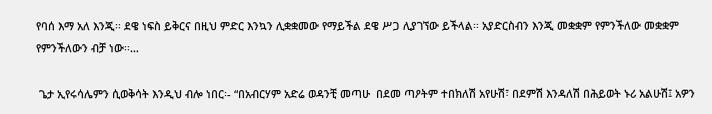የባሰ እማ አለ እንጂ፡፡ ደዌ ነፍስ ይቅርና በዚህ ምድር እንኳን ሊቋቋመው የማይችል ደዌ ሥጋ ሊያገኘው ይችላል፡፡ አያድርስብን እንጂ መቋቋም የምንችለው መቋቋም የምንችለውን ብቻ ነው፡፡…

 ጌታ ኢየሩሳሌምን ሲወቅሳት እንዲህ ብሎ ነበር፡- “በአብርሃም አድሬ ወዳንቺ መጣሁ  በደመ ጣዖትም ተበክለሽ አየሁሽ፣ በደምሽ እንዳለሽ በሕይወት ኑሪ አልሁሽ፤ አዎን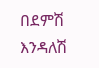በደምሽ እንዳለሽ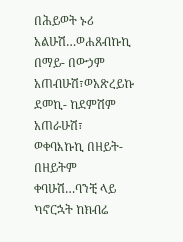በሕይወት ኑሪ አልሁሽ…ወሐጸብኩኪ በማይ- በውኃም አጠብሁሽ፣ወአጽረይኩ ደመኪ- ከደምሽም አጠራሁሽ፣ ወቀባእኩኪ በዘይት- በዘይትም ቀባሁሽ…ባንቺ ላይ ካኖርኋት ከክብሬ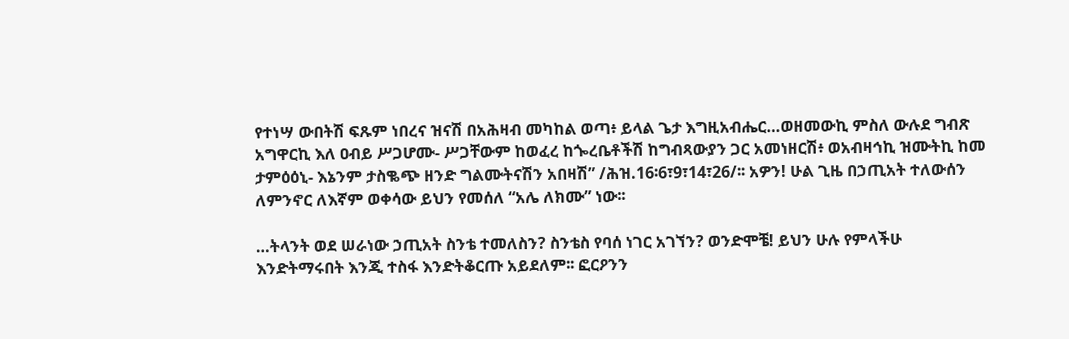የተነሣ ውበትሽ ፍጹም ነበረና ዝናሽ በአሕዛብ መካከል ወጣ፥ ይላል ጌታ እግዚአብሔር…ወዘመውኪ ምስለ ውሉደ ግብጽ አግዋርኪ እለ ዐብይ ሥጋሆሙ- ሥጋቸውም ከወፈረ ከጐረቤቶችሽ ከግብጻውያን ጋር አመነዘርሽ፥ ወአብዛኅኪ ዝሙትኪ ከመ ታምዕዕኒ- እኔንም ታስቈጭ ዘንድ ግልሙትናሽን አበዛሽ” /ሕዝ.16፡6፣9፣14፣26/፡፡ አዎን! ሁል ጊዜ በኃጢአት ተለውሰን ለምንኖር ለእኛም ወቀሳው ይህን የመሰለ “አሌ ለክሙ” ነው፡፡

…ትላንት ወደ ሠራነው ኃጢአት ስንቴ ተመለስን? ስንቴስ የባሰ ነገር አገኘን? ወንድሞቼ! ይህን ሁሉ የምላችሁ እንድትማሩበት እንጂ ተስፋ እንድትቆርጡ አይደለም፡፡ ፎርዖንን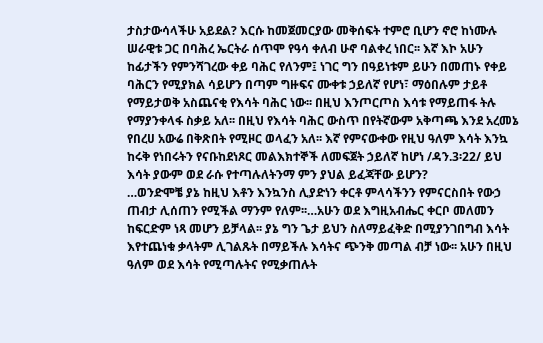ታስታውሳላችሁ አይደል? እርሱ ከመጀመርያው መቅሰፍት ተምሮ ቢሆን ኖሮ ከነሙሉ ሠራዊቱ ጋር በባሕረ ኤርትራ ሰጥሞ የዓሳ ቀለብ ሁኖ ባልቀረ ነበር፡፡ እኛ እኮ አሁን ከፊታችን የምንሻገረው ቀይ ባሕር የለንም፤ ነገር ግን በዓይነቱም ይሁን በመጠኑ የቀይ ባሕርን የሚያክል ሳይሆን በጣም ግዙፍና ሙቀቱ ኃይለኛ የሆነ፣ ማዕበሉም ታይቶ የማይታወቅ አስጨናቂ የእሳት ባሕር ነው፡፡ በዚህ እንጦርጦስ እሳቱ የማይጠፋ ትሉ የማያንቀላፋ ስቃይ አለ፡፡ በዚህ የእሳት ባሕር ውስጥ በየትኛውም አቅጣጫ እንደ አረመኔ የበረሀ አውሬ በቅጽበት የሚዞር ወላፈን አለ፡፡ እኛ የምናውቀው የዚህ ዓለም እሳት እንኳ ከሩቅ የነበሩትን የናቡከደነጾር መልእክተኞች ለመፍጀት ኃይለኛ ከሆነ /ዳን.3፡22/ ይህ እሳት ያውም ወደ ራሱ የተጣሉለትንማ ምን ያህል ይፈጃቸው ይሆን?
…ወንድሞቼ ያኔ ከዚህ እቶን እንኳንስ ሊያድነን ቀርቶ ምላሳችንን የምናርስበት የውኃ ጠብታ ሊሰጠን የሚችል ማንም የለም፡፡…አሁን ወደ እግዚአብሔር ቀርቦ መለመን ከፍርድም ነጻ መሆን ይቻላል፡፡ ያኔ ግን ጌታ ይህን ስለማይፈቅድ በሚያንገበግብ እሳት እየተጨነቁ ቃላትም ሊገልጹት በማይችሉ እሳትና ጭንቅ መጣል ብቻ ነው፡፡ አሁን በዚህ ዓለም ወደ እሳት የሚጣሉትና የሚቃጠሉት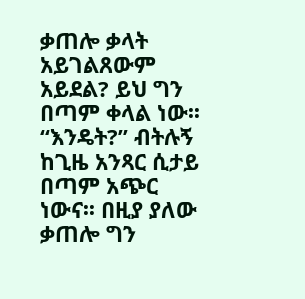ቃጠሎ ቃላት አይገልጸውም አይደል? ይህ ግን በጣም ቀላል ነው፡፡ “እንዴት?” ብትሉኝ ከጊዜ አንጻር ሲታይ በጣም አጭር ነውና፡፡ በዚያ ያለው ቃጠሎ ግን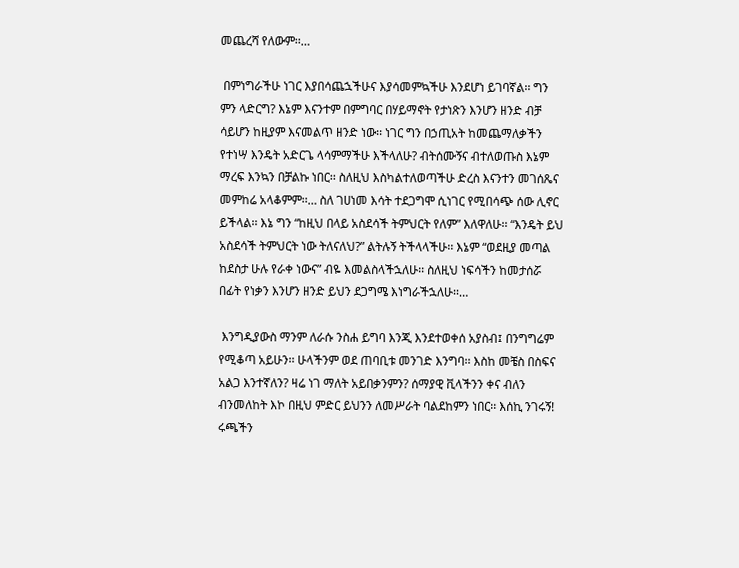መጨረሻ የለውም፡፡…

 በምነግራችሁ ነገር እያበሳጨኋችሁና እያሳመምኳችሁ እንደሆነ ይገባኛል፡፡ ግን ምን ላድርግ? እኔም እናንተም በምግባር በሃይማኖት የታነጽን እንሆን ዘንድ ብቻ ሳይሆን ከዚያም እናመልጥ ዘንድ ነው፡፡ ነገር ግን በኃጢአት ከመጨማለቃችን የተነሣ እንዴት አድርጌ ላሳምማችሁ እችላለሁ? ብትሰሙኝና ብተለወጡስ እኔም ማረፍ እንኳን በቻልኩ ነበር፡፡ ስለዚህ እስካልተለወጣችሁ ድረስ እናንተን መገሰጼና መምከሬ አላቆምም፡፡… ስለ ገሀነመ እሳት ተደጋግሞ ሲነገር የሚበሳጭ ሰው ሊኖር ይችላል፡፡ እኔ ግን “ከዚህ በላይ አስደሳች ትምህርት የለም” እለዋለሁ፡፡ “እንዴት ይህ አስደሳች ትምህርት ነው ትለናለህ?” ልትሉኝ ትችላላችሁ፡፡ እኔም “ወደዚያ መጣል ከደስታ ሁሉ የራቀ ነውና” ብዬ እመልስላችኋለሁ፡፡ ስለዚህ ነፍሳችን ከመታሰሯ በፊት የነቃን እንሆን ዘንድ ይህን ደጋግሜ እነግራችኋለሁ፡፡…

 እንግዲያውስ ማንም ለራሱ ንስሐ ይግባ እንጂ እንደተወቀሰ አያስብ፤ በንግግሬም የሚቆጣ አይሁን፡፡ ሁላችንም ወደ ጠባቢቱ መንገድ እንግባ፡፡ እስከ መቼስ በስፍና አልጋ እንተኛለን? ዛሬ ነገ ማለት አይበቃንምን? ሰማያዊ ቪላችንን ቀና ብለን ብንመለከት እኮ በዚህ ምድር ይህንን ለመሥራት ባልደከምን ነበር፡፡ እሰኪ ንገሩኝ! ሩጫችን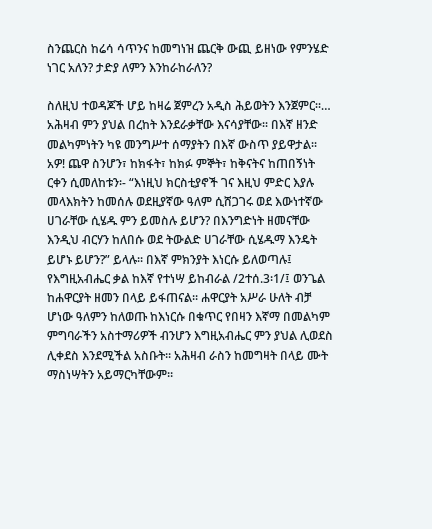ስንጨርስ ከሬሳ ሳጥንና ከመግነዝ ጨርቅ ውጪ ይዘነው የምንሄድ ነገር አለን? ታድያ ለምን እንከራከራለን?

ስለዚህ ተወዳጆች ሆይ ከዛሬ ጀምረን አዲስ ሕይወትን እንጀምር፡፡… አሕዛብ ምን ያህል በረከት እንደራቃቸው እናሳያቸው፡፡ በእኛ ዘንድ መልካምነትን ካዩ መንግሥተ ሰማያትን በእኛ ውስጥ ያይዋታል፡፡ አዎ! ጨዋ ስንሆን፣ ከክፋት፣ ከክፉ ምኞት፣ ከቅናትና ከጠበኝነት ርቀን ሲመለከቱን፡- “እነዚህ ክርስቲያኖች ገና እዚህ ምድር እያሉ መላእክትን ከመሰሉ ወደዚያኛው ዓለም ሲሸጋገሩ ወደ እውነተኛው ሀገራቸው ሲሄዱ ምን ይመስሉ ይሆን? በእንግድነት ዘመናቸው እንዲህ ብርሃን ከለበሱ ወደ ትውልድ ሀገራቸው ሲሄዱማ እንዴት ይሆኑ ይሆን?” ይላሉ፡፡ በእኛ ምክንያት እነርሱ ይለወጣሉ፤ የእግዚአብሔር ቃል ከእኛ የተነሣ ይከብራል /2ተሰ.3፡1/፤ ወንጌል ከሐዋርያት ዘመን በላይ ይፋጠናል፡፡ ሐዋርያት አሥራ ሁለት ብቻ ሆነው ዓለምን ከለወጡ ከእነርሱ በቁጥር የበዛን እኛማ በመልካም ምግባራችን አስተማሪዎች ብንሆን እግዚአብሔር ምን ያህል ሊወደስ ሊቀደስ እንደሚችል አስቡት፡፡ አሕዛብ ራስን ከመግዛት በላይ ሙት ማስነሣትን አይማርካቸውም፡፡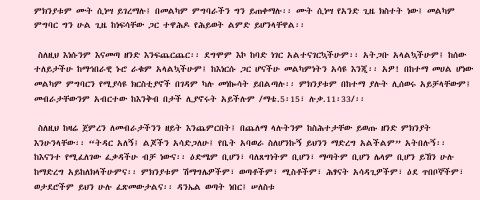ምክንያቱም ሙት ሲነሣ ይገረማሉ፤ በመልካም ምግባራችን ግን ይጠቀማሉ፡፡ ሙት ሲነሣ የአንድ ጊዜ ክስተት ነው፤ መልካም ምግባር ግን ሁል ጊዜ ከነፍሳቸው ጋር ተዋሕዶ የሕይወት ልምድ ይሆንላቸዋል፡፡

 ስለዚህ እነሱንም እናመጣ ዘንድ እንፍጨርጨር፡፡ ደግሞም እኮ ከባድ ነገር አልተናገርኳችሁም፡፡ አትጋቡ አላልኳችሁም፤ ከሰው ተለይታችሁ ከማኅበራዊ ኑሮ ራቁም አላልኳችሁም፤ ከእነርሱ ጋር ሆናችሁ መልካምነትን አሳዩ እንጂ፡፡ አዎ! በከተማ መሀል ሆነው መልካም ምግባርን የሚያሳዩ ክርስቲያኖች በገዳም ካሉ መነኰሳት ይበልጣሉ፡፡ ምክንያቱም በከተማ ያሉት ሊሰወሩ አይቻላቸውም፤ መብራታቸውንም አብርተው ከእንቅብ በታች ሊያኖሩት አይችሉም /ማቴ.5፡15፣ ሉቃ.11፡33/፡፡

 ስለዚህ ከዛሬ ጀምረን ለመብራታችንን ዘይት እንጨምርበት፤ በጨለማ ላሉትንም ከስሕተታቸው ይወጡ ዘንድ ምክንያት እንሁንላቸው፡፡ “ትዳር አለኝ፤ ልጆችን አሳድጋለሁ፤ የቤት አባወራ ስለሆንኩኝ ይህንን ማድረግ አልችልም” አትበሉኝ፡፡ ከእናንተ የሚፈለገው ፈቃዳችሁ ብቻ ነውና፡፡ ዕድሜም ቢሆን፣ ባለጸግነትም ቢሆን፣ ማጣትም ቢሆን ሌላም ቢሆን ይኸን ሁሉ ከማድረግ አይከለክላችሁምና፡፡ ምክንያቱም ሽማግሌዎችም፣ ወጣቶችም፣ ሚስቶችም፣ ሕፃናት አሳዳጊዎችም፣ ዕደ ጥበቦኞችም፣ ወታደሮችም ይህን ሁሉ ፈጽመውታልና፡፡ ዳንኤል ወጣት ነበር፤ ሠለስቱ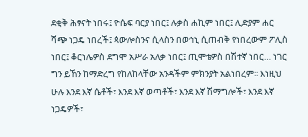ደቂቅ ሕፃናት ነበሩ፤ ዮሴፍ ባርያ ነበር፤ ሉቃስ ሐኪም ነበር፤ ሊድያም ሐር ሻጭ ነጋዴ ነበረች፤ ጳውሎስንና ሲላስን በወኅኒ ሲጠብቅ የነበረውም ፖሊስ ነበር፤ ቆርነሌዎስ ደግሞ አሥራ አለቃ ነበር፤ ጢሞቴዎስ በሽተኛ ነበር… ነገር ግን ይኸን ከማድረግ የከለከላቸው አንዳችም ምክንያት አልነበረም፡፡ እነዚህ ሁሉ እንደ እኛ ሴቶች፣ እንደ እኛ ወጣቶች፣ እንደ እኛ ሽማግሎች፣ እንደ እኛ ነጋዴዎች፣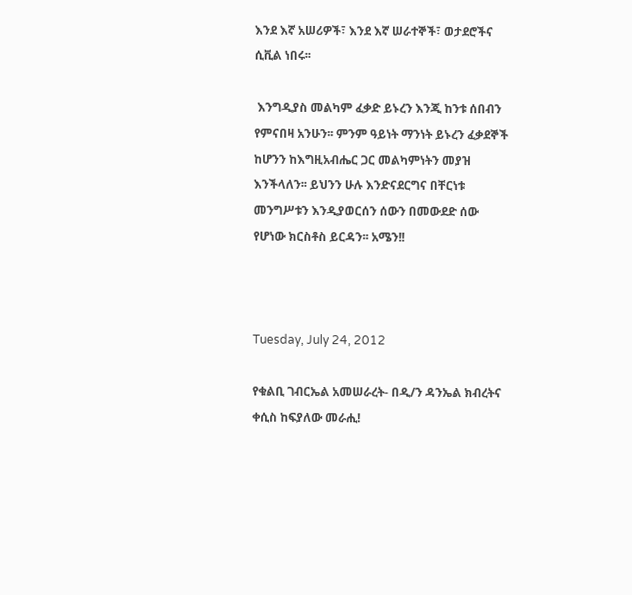እንደ እኛ አሠሪዎች፣ እንደ እኛ ሠራተኞች፣ ወታደሮችና ሲቪል ነበሩ፡፡

 እንግዲያስ መልካም ፈቃድ ይኑረን እንጂ ከንቱ ሰበብን የምናበዛ አንሁን፡፡ ምንም ዓይነት ማንነት ይኑረን ፈቃደኞች ከሆንን ከእግዚአብሔር ጋር መልካምነትን መያዝ እንችላለን፡፡ ይህንን ሁሉ እንድናደርግና በቸርነቱ መንግሥቱን እንዲያወርሰን ሰውን በመውደድ ሰው የሆነው ክርስቶስ ይርዳን፡፡ አሜን!!



Tuesday, July 24, 2012

የቁልቢ ገብርኤል አመሠራረት- በዲ/ን ዳንኤል ክብረትና ቀሲስ ከፍያለው መራሒ!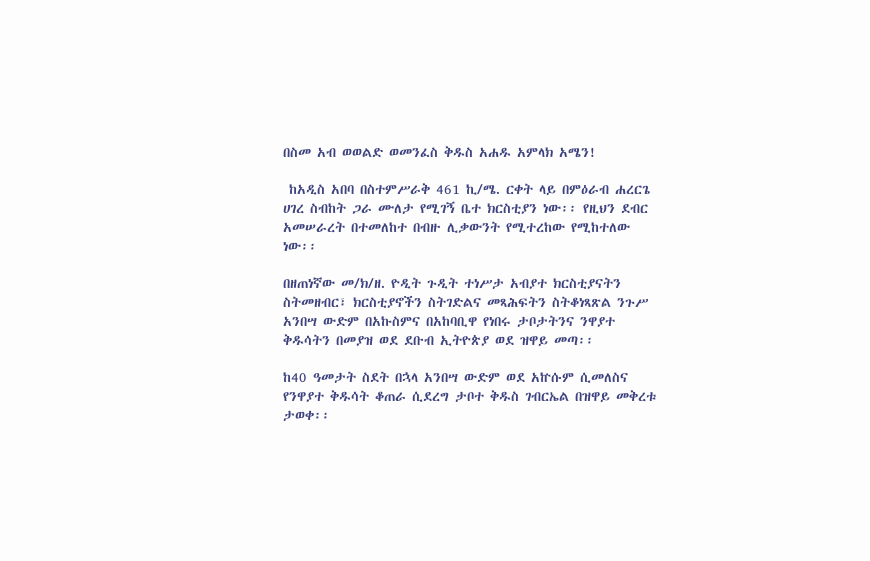በስመ አብ ወወልድ ወመንፈስ ቅዱስ አሐዱ አምላክ አሜን!

 ከአዲስ አበባ በስተምሥራቅ 461 ኪ/ሜ. ርቀት ላይ በምዕራብ ሐረርጌ ሀገረ ስብከት ጋራ ሙለታ የሚገኝ ቤተ ክርስቲያን ነው፡፡ የዚህን ደብር አመሠራረት በተመለከተ በብዙ ሊቃውንት የሚተረከው የሚከተለው ነው፡፡

በዘጠነኛው መ/ክ/ዘ. ዮዲት ጉዲት ተነሥታ አብያተ ክርስቲያናትን ስትመዘብር፣ ክርስቲያኖችን ስትገድልና መጻሕፍትን ስትቆነጻጽል ንጉሥ አንበሣ ውድም በአኩስምና በአከባቢዋ የነበሩ ታቦታትንና ንዋያተ ቅዱሳትን በመያዝ ወደ ደቡብ ኢትዮጵያ ወደ ዝዋይ መጣ፡፡

ከ40 ዓመታት ስደት በኋላ አንበሣ ውድም ወደ አኵሱም ሲመለስና የንዋያተ ቅዱሳት ቆጠራ ሲደረግ ታቦተ ቅዱስ ገብርኤል በዝዋይ መቅረቱ ታወቀ፡፡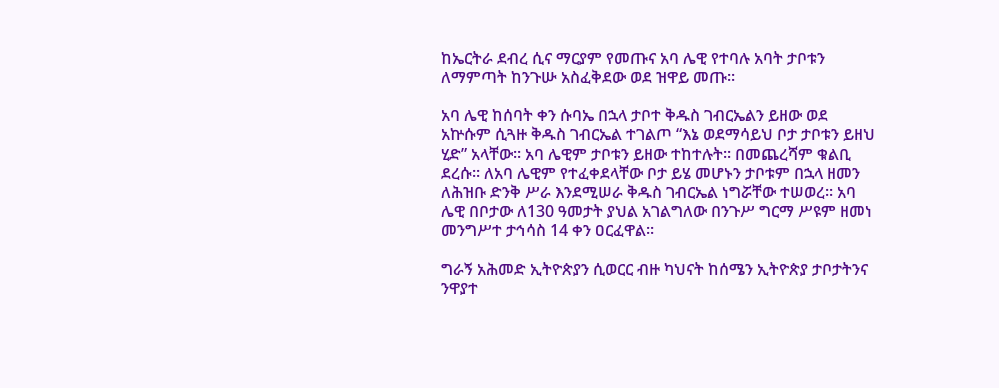ከኤርትራ ደብረ ሲና ማርያም የመጡና አባ ሌዊ የተባሉ አባት ታቦቱን ለማምጣት ከንጉሡ አስፈቅደው ወደ ዝዋይ መጡ፡፡

አባ ሌዊ ከሰባት ቀን ሱባኤ በኋላ ታቦተ ቅዱስ ገብርኤልን ይዘው ወደ አኵሱም ሲጓዙ ቅዱስ ገብርኤል ተገልጦ “እኔ ወደማሳይህ ቦታ ታቦቱን ይዘህ ሂድ” አላቸው፡፡ አባ ሌዊም ታቦቱን ይዘው ተከተሉት፡፡ በመጨረሻም ቁልቢ ደረሱ፡፡ ለአባ ሌዊም የተፈቀደላቸው ቦታ ይሄ መሆኑን ታቦቱም በኋላ ዘመን ለሕዝቡ ድንቅ ሥራ እንደሚሠራ ቅዱስ ገብርኤል ነግሯቸው ተሠወረ፡፡ አባ ሌዊ በቦታው ለ130 ዓመታት ያህል አገልግለው በንጉሥ ግርማ ሥዩም ዘመነ መንግሥተ ታኅሳስ 14 ቀን ዐርፈዋል፡፡

ግራኝ አሕመድ ኢትዮጵያን ሲወርር ብዙ ካህናት ከሰሜን ኢትዮጵያ ታቦታትንና ንዋያተ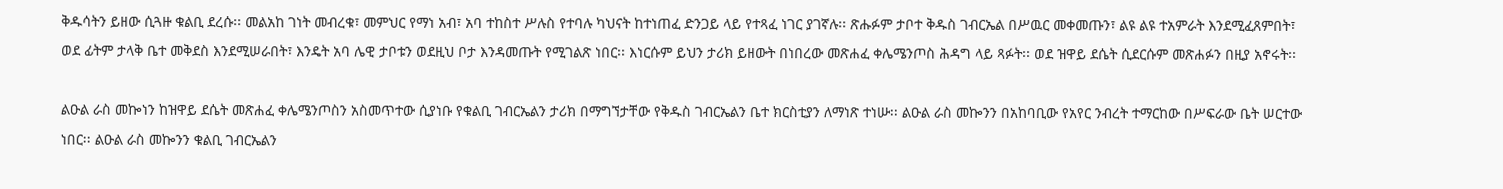ቅዱሳትን ይዘው ሲጓዙ ቁልቢ ደረሱ፡፡ መልአከ ገነት መብረቁ፣ መምህር የማነ አብ፣ አባ ተከስተ ሥሉስ የተባሉ ካህናት ከተነጠፈ ድንጋይ ላይ የተጻፈ ነገር ያገኛሉ፡፡ ጽሑፉም ታቦተ ቅዱስ ገብርኤል በሥዉር መቀመጡን፣ ልዩ ልዩ ተአምራት እንደሚፈጸምበት፣ ወደ ፊትም ታላቅ ቤተ መቅደስ እንደሚሠራበት፣ እንዴት አባ ሌዊ ታቦቱን ወደዚህ ቦታ እንዳመጡት የሚገልጽ ነበር፡፡ እነርሱም ይህን ታሪክ ይዘውት በነበረው መጽሐፈ ቀሌሜንጦስ ሕዳግ ላይ ጻፉት፡፡ ወደ ዝዋይ ደሴት ሲደርሱም መጽሐፉን በዚያ አኖሩት፡፡

ልዑል ራስ መኰነን ከዝዋይ ደሴት መጽሐፈ ቀሌሜንጦስን አስመጥተው ሲያነቡ የቁልቢ ገብርኤልን ታሪክ በማግኘታቸው የቅዱስ ገብርኤልን ቤተ ክርስቲያን ለማነጽ ተነሡ፡፡ ልዑል ራስ መኰንን በአከባቢው የአየር ንብረት ተማርከው በሥፍራው ቤት ሠርተው ነበር፡፡ ልዑል ራስ መኰንን ቁልቢ ገብርኤልን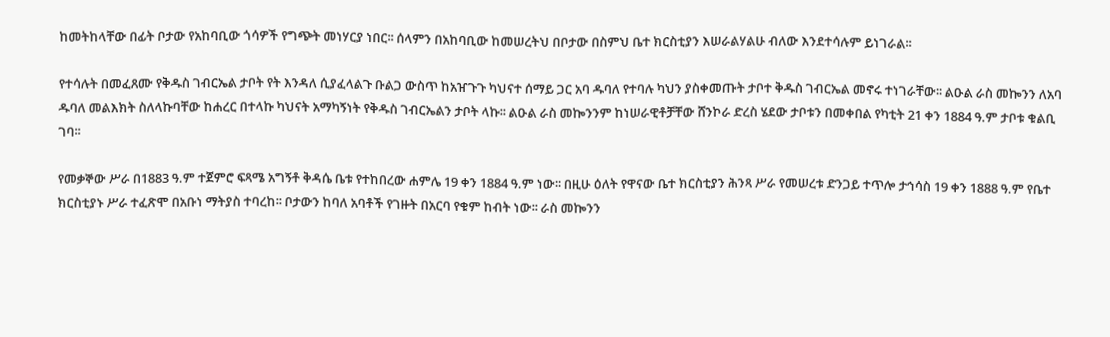ከመትከላቸው በፊት ቦታው የአከባቢው ጎሳዎች የግጭት መነሃርያ ነበር፡፡ ሰላምን በአከባቢው ከመሠረትህ በቦታው በስምህ ቤተ ክርስቲያን እሠራልሃልሁ ብለው እንደተሳሉም ይነገራል፡፡

የተሳሉት በመፈጸሙ የቅዱስ ገብርኤል ታቦት የት እንዳለ ሲያፈላልጉ ቡልጋ ውስጥ ከአዠጉጉ ካህናተ ሰማይ ጋር አባ ዱባለ የተባሉ ካህን ያስቀመጡት ታቦተ ቅዱስ ገብርኤል መኖሩ ተነገራቸው፡፡ ልዑል ራስ መኰንን ለአባ ዱባለ መልእክት ስለላኩባቸው ከሐረር በተላኩ ካህናት አማካኝነት የቅዱስ ገብርኤልን ታቦት ላኩ፡፡ ልዑል ራስ መኰንንም ከነሠራዊቶቻቸው ሸንኮራ ድረስ ሄደው ታቦቱን በመቀበል የካቲት 21 ቀን 1884 ዓ.ም ታቦቱ ቁልቢ ገባ፡፡

የመቃኞው ሥራ በ1883 ዓ.ም ተጀምሮ ፍጻሜ አግኝቶ ቅዳሴ ቤቱ የተከበረው ሐምሌ 19 ቀን 1884 ዓ.ም ነው፡፡ በዚሁ ዕለት የዋናው ቤተ ክርስቲያን ሕንጻ ሥራ የመሠረቱ ድንጋይ ተጥሎ ታኅሳስ 19 ቀን 1888 ዓ.ም የቤተ ክርስቲያኑ ሥራ ተፈጽሞ በአቡነ ማትያስ ተባረከ፡፡ ቦታውን ከባለ አባቶች የገዙት በአርባ የቁም ከብት ነው፡፡ ራስ መኰንን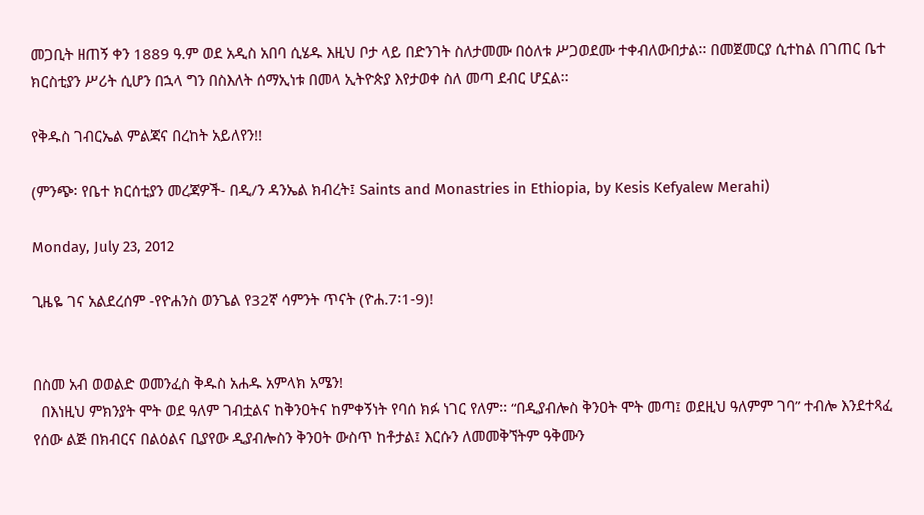መጋቢት ዘጠኝ ቀን 1889 ዓ.ም ወደ አዲስ አበባ ሲሄዱ እዚህ ቦታ ላይ በድንገት ስለታመሙ በዕለቱ ሥጋወደሙ ተቀብለውበታል፡፡ በመጀመርያ ሲተከል በገጠር ቤተ ክርስቲያን ሥሪት ሲሆን በኋላ ግን በስእለት ሰማኢነቱ በመላ ኢትዮጵያ እየታወቀ ስለ መጣ ደብር ሆኗል፡፡

የቅዱስ ገብርኤል ምልጃና በረከት አይለየን!!

(ምንጭ፡ የቤተ ክርሰቲያን መረጃዎች- በዲ/ን ዳንኤል ክብረት፤ Saints and Monastries in Ethiopia, by Kesis Kefyalew Merahi)

Monday, July 23, 2012

ጊዜዬ ገና አልደረሰም -የዮሐንስ ወንጌል የ32ኛ ሳምንት ጥናት (ዮሐ.7፡1-9)!


በስመ አብ ወወልድ ወመንፈስ ቅዱስ አሐዱ አምላክ አሜን!
  በእነዚህ ምክንያት ሞት ወደ ዓለም ገብቷልና ከቅንዐትና ከምቀኝነት የባሰ ክፉ ነገር የለም፡፡ “በዲያብሎስ ቅንዐት ሞት መጣ፤ ወደዚህ ዓለምም ገባ” ተብሎ እንደተጻፈ የሰው ልጅ በክብርና በልዕልና ቢያየው ዲያብሎስን ቅንዐት ውስጥ ከቶታል፤ እርሱን ለመመቅኘትም ዓቅሙን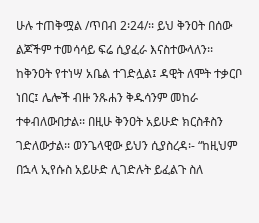ሁሉ ተጠቅሟል /ጥበብ 2፡24/፡፡ ይህ ቅንዐት በሰው ልጆችም ተመሳሳይ ፍሬ ሲያፈራ እናስተውላለን፡፡ ከቅንዐት የተነሣ አቤል ተገድሏል፤ ዳዊት ለሞት ተቃርቦ ነበር፤ ሌሎች ብዙ ንጹሐን ቅዱሳንም መከራ ተቀብለውበታል፡፡ በዚሁ ቅንዐት አይሁድ ክርስቶስን ገድለውታል፡፡ ወንጌላዊው ይህን ሲያስረዳ፡- “ከዚህም በኋላ ኢየሱስ አይሁድ ሊገድሉት ይፈልጉ ስለ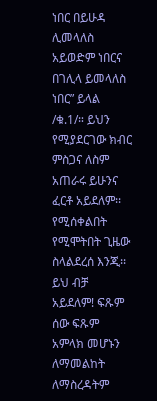ነበር በይሁዳ ሊመላለስ አይወድም ነበርና በገሊላ ይመላለስ ነበር” ይላል /ቁ.1/። ይህን የሚያደርገው ክብር ምስጋና ለስም አጠራሩ ይሁንና ፈርቶ አይደለም፡፡ የሚሰቀልበት የሚሞትበት ጊዜው ስላልደረሰ እንጂ፡፡ ይህ ብቻ አይደለም! ፍጹም ሰው ፍጹም አምላክ መሆኑን ለማመልከት ለማስረዳትም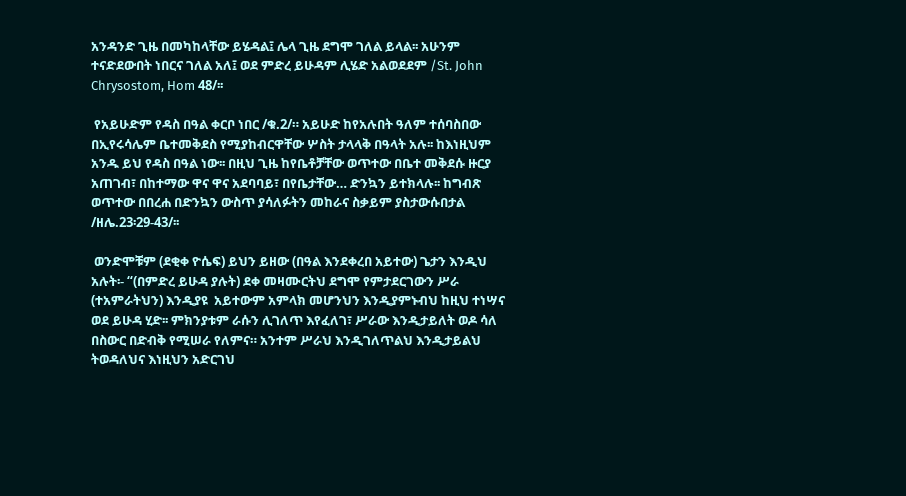አንዳንድ ጊዜ በመካከላቸው ይሄዳል፤ ሌላ ጊዜ ደግሞ ገለል ይላል፡፡ አሁንም ተናድደውበት ነበርና ገለል አለ፤ ወደ ምድረ ይሁዳም ሊሄድ አልወደደም /St. John Chrysostom, Hom 48/፡፡

 የአይሁድም የዳስ በዓል ቀርቦ ነበር /ቁ.2/። አይሁድ ከየአሉበት ዓለም ተሰባስበው በኢየሩሳሌም ቤተመቅደስ የሚያከብርዋቸው ሦስት ታላላቅ በዓላት አሉ፡፡ ከእነዚህም አንዱ ይህ የዳስ በዓል ነው፡፡ በዚህ ጊዜ ከየቤቶቻቸው ወጥተው በቤተ መቅደሱ ዙርያ አጠገብ፣ በከተማው ዋና ዋና አደባባይ፣ በየቤታቸው… ድንኳን ይተክላሉ፡፡ ከግብጽ ወጥተው በበረሐ በድንኳን ውስጥ ያሳለፉትን መከራና ስቃይም ያስታውሱበታል /ዘሌ.23፡29-43/፡፡

 ወንድሞቹም (ደቂቀ ዮሴፍ) ይህን ይዘው (በዓል እንደቀረበ አይተው) ጌታን እንዲህ አሉት፡- “(በምድረ ይሁዳ ያሉት) ደቀ መዛሙርትህ ደግሞ የምታደርገውን ሥራ (ተአምራትህን) እንዲያዩ  አይተውም አምላክ መሆንህን እንዲያምኑብህ ከዚህ ተነሣና ወደ ይሁዳ ሂድ፡፡ ምክንያቱም ራሱን ሊገለጥ እየፈለገ፣ ሥራው እንዲታይለት ወዶ ሳለ በስውር በድብቅ የሚሠራ የለምና። አንተም ሥራህ እንዲገለጥልህ እንዲታይልህ ትወዳለህና እነዚህን አድርገህ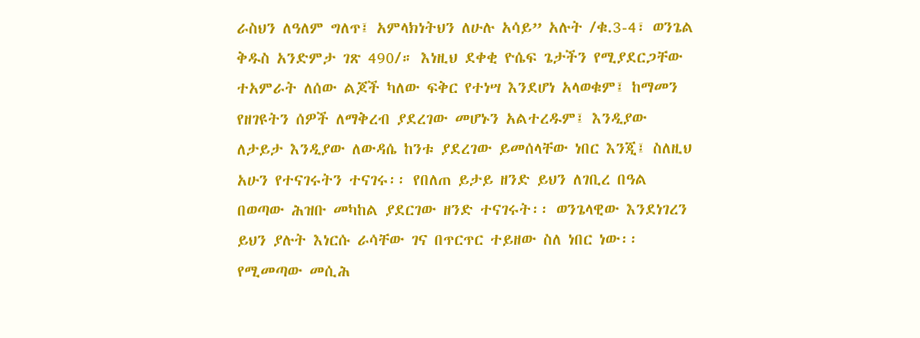ራስህን ለዓለም ግለጥ፤ አምላክነትህን ለሁሉ አሳይ” አሉት /ቁ.3-4፣ ወንጌል ቅዱስ አንድምታ ገጽ 490/። እነዚህ ደቀቂ ዮሴፍ ጌታችን የሚያደርጋቸው ተአምራት ለሰው ልጆች ካለው ፍቅር የተነሣ እንደሆነ አላወቁም፤ ከማመን የዘገዩትን ሰዎች ለማቅረብ ያደረገው መሆኑን አልተረዱም፤ እንዲያው ለታይታ እንዲያው ለውዳሴ ከንቱ ያደረገው ይመሰላቸው ነበር እንጂ፤ ስለዚህ አሁን የተናገሩትን ተናገሩ፡፡ የበለጠ ይታይ ዘንድ ይህን ለገቢረ በዓል በወጣው ሕዝቡ መካከል ያደርገው ዘንድ ተናገሩት፡፡ ወንጌላዊው እንደነገረን ይህን ያሉት እነርሱ ራሳቸው ገና በጥርጥር ተይዘው ስለ ነበር ነው፡፡ የሚመጣው መሲሕ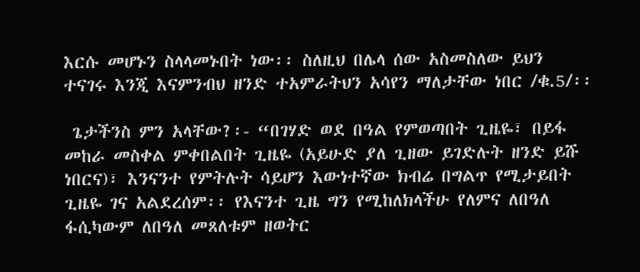እርሱ መሆኑን ስላላመኑበት ነው፡፡ ስለዚህ በሌላ ሰው አስመስለው ይህን ተናገሩ እንጂ እናምንብህ ዘንድ ተአምራትህን አሳየን ማለታቸው ነበር /ቁ.5/፡፡

 ጌታችንስ ምን አላቸው?፡- “በገሃድ ወደ በዓል የምወጣበት ጊዜዬ፣ በይፋ መከራ መስቀል ምቀበልበት ጊዜዬ (አይሁድ ያለ ጊዘው ይገድሉት ዘንድ ይሹ ነበርና)፣ እንናንተ የምትሉት ሳይሆን እውነተኛው ክብሬ በግልጥ የሚታይበት ጊዜዬ ገና አልደረሰም፡፡ የእናንተ ጊዜ ግን የሚከለክላችሁ የለምና ለበዓለ ፋሲካውም ለበዓለ መጸለቱም ዘወትር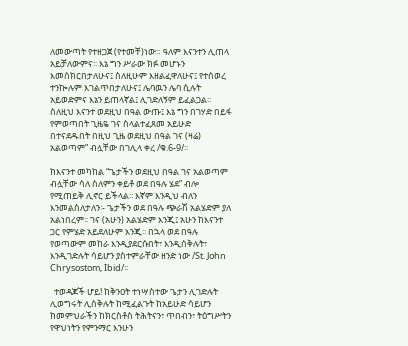ለመውጣት የተዘጋጀ (የተመቸ)ነው። ዓለም እናንተን ሊጠላ አይቻለውምና፡፡ እኔ ግን ሥራው ክፉ መሆኑን እመሰክርበታለሁና፤ ስለዚሁም እዘልፈዋለሁና፤ የተሰወረ ተንኰሉም እገልጥበታለሁና፤ ሌባዉን ሌባ ሲሉት አይወድምና እኔን ይጠላኛል፤ ሊገድለኝም ይፈልጋል፡፡ ስለዚህ እናንተ ወደዚህ በዓል ውጡ፤ እኔ ግን በገሃድ በይፋ የምወጣበት ጊዜዬ ገና ስላልተፈጸመ አይሁድ በተናደዱበት በዚህ ጊዜ ወደዚህ በዓል ገና (ዛሬ) አልወጣም” ብሏቸው በገሊላ ቀረ /ቁ.6-9/፡፡

ከእናንተ መካከል “ጌታችን ወደዚህ በዓል ገና አልወጣም ብሏቸው ሳለ ስለምን ቀይቶ ወደ በዓሉ ሄደ” ብሎ የሚጠይቅ ሊኖር ይችላል፡፡ እኛም እንዲህ ብለን እንመልስለታለን፡- ጌታችን ወደ በዓሉ ጭራሽ አልሄድም ያለ አልነበረም፡፡ ገና (አሁን) አልሄድም እንጂ፤ አሁን ከእናንተ ጋር የምሄድ አይደለሁም እንጂ፡፡ በኋላ ወደ በዓሉ የወጣውም መከራ እንዲያደርሱበት፣ እንዲሰቅሉት፣ እንዲገድሉት ሳይሆን ያስተምራቸው ዘንድ ነው /St. John Chrysostom, Ibid/፡፡

  ተወዳጆች ሆይ! ከቅንዐት ተነሣስተው ጌታን ሊገድሉት ሊወግሩት ሊሰቅሉት ከሚፈልጉት ከአይሁድ ሳይሆን ከመምህራችን ከክርስቶስ ትሕትናን፣ ጥበብን፣ ትዕግሥትን የዋህነትን የምንማር እንሁን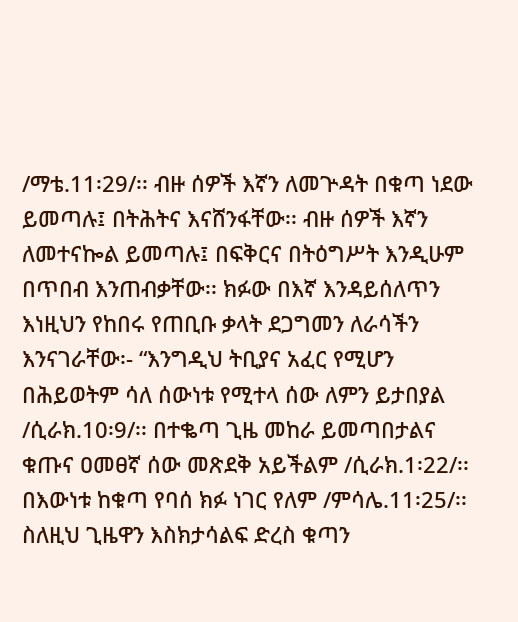/ማቴ.11፡29/፡፡ ብዙ ሰዎች እኛን ለመጕዳት በቁጣ ነደው ይመጣሉ፤ በትሕትና እናሸንፋቸው፡፡ ብዙ ሰዎች እኛን ለመተናኰል ይመጣሉ፤ በፍቅርና በትዕግሥት እንዲሁም በጥበብ እንጠብቃቸው፡፡ ክፉው በእኛ እንዳይሰለጥን እነዚህን የከበሩ የጠቢቡ ቃላት ደጋግመን ለራሳችን እንናገራቸው፡- “እንግዲህ ትቢያና አፈር የሚሆን በሕይወትም ሳለ ሰውነቱ የሚተላ ሰው ለምን ይታበያል /ሲራክ.10፡9/፡፡ በተቈጣ ጊዜ መከራ ይመጣበታልና ቁጡና ዐመፀኛ ሰው መጽደቅ አይችልም /ሲራክ.1፡22/፡፡ በእውነቱ ከቁጣ የባሰ ክፉ ነገር የለም /ምሳሌ.11፡25/፡፡ ስለዚህ ጊዜዋን እስክታሳልፍ ድረስ ቁጣን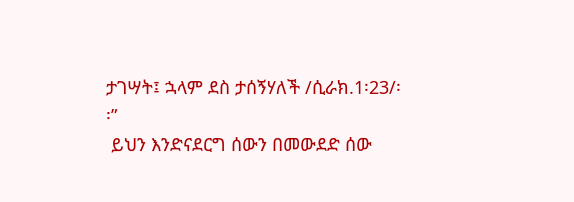ታገሣት፤ ኋላም ደስ ታሰኝሃለች /ሲራክ.1፡23/፡፡”
 ይህን እንድናደርግ ሰውን በመውደድ ሰው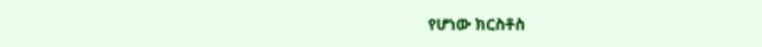የሆነው ክርስቶስ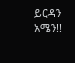ይርዳን አሜን!!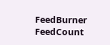FeedBurner FeedCount